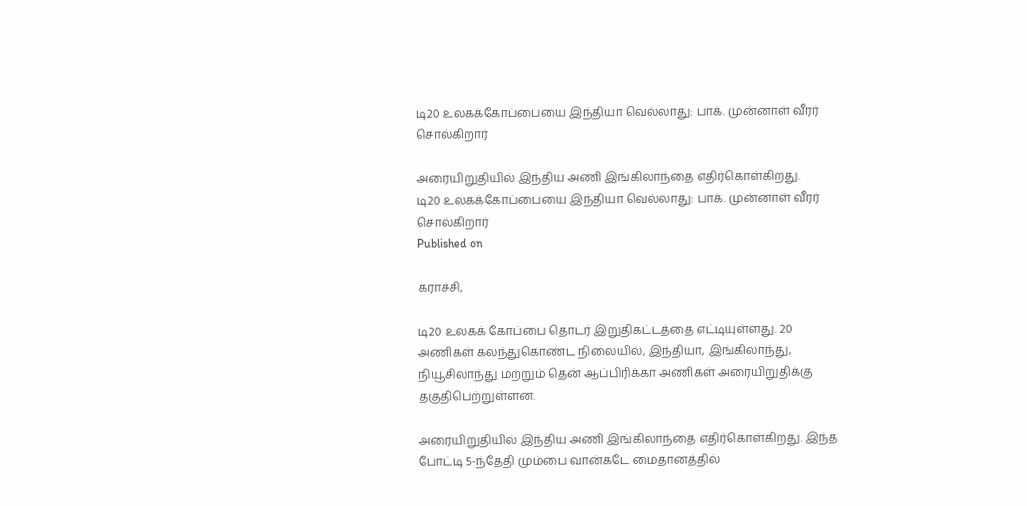டி20 உலகக்கோப்பையை இந்தியா வெல்லாது: பாக். முன்னாள் வீரர் சொல்கிறார்

அரையிறுதியில் இந்திய அணி இங்கிலாந்தை எதிர்கொள்கிறது.
டி20 உலகக்கோப்பையை இந்தியா வெல்லாது: பாக். முன்னாள் வீரர் சொல்கிறார்
Published on

கராச்சி,

டி20 உலகக் கோப்பை தொடர் இறுதிகட்டத்தை எட்டியுள்ளது. 20 அணிகள் கலந்துகொண்ட நிலையில், இந்தியா, இங்கிலாந்து, நியூசிலாந்து மற்றும் தென் ஆப்பிரிக்கா அணிகள் அரையிறுதிக்கு தகுதிபெற்றுள்ளன.

அரையிறுதியில் இந்திய அணி இங்கிலாந்தை எதிர்கொள்கிறது. இந்த போட்டி 5-ந்தேதி மும்பை வான்கடே மைதானத்தில்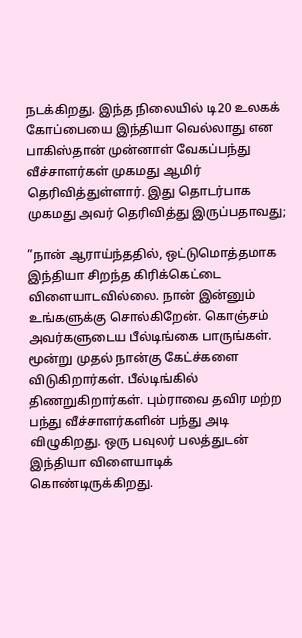நடக்கிறது. இந்த நிலையில் டி20 உலகக் கோப்பையை இந்தியா வெல்லாது என பாகிஸ்தான் முன்னாள் வேகப்பந்து வீச்சாளர்கள் முகமது ஆமிர் தெரிவித்துள்ளார். இது தொடர்பாக முகமது அவர் தெரிவித்து இருப்பதாவது;

”நான் ஆராய்ந்ததில், ஒட்டுமொத்தமாக இந்தியா சிறந்த கிரிக்கெட்டை விளையாடவில்லை. நான் இன்னும் உங்களுக்கு சொல்கிறேன். கொஞ்சம் அவர்களுடைய பீல்டிங்கை பாருங்கள். மூன்று முதல் நான்கு கேட்ச்களை விடுகிறார்கள். பீல்டிங்கில் திணறுகிறார்கள். பும்ராவை தவிர மற்ற பந்து வீச்சாளர்களின் பந்து அடி விழுகிறது. ஒரு பவுலர் பலத்துடன் இந்தியா விளையாடிக் கொண்டிருக்கிறது.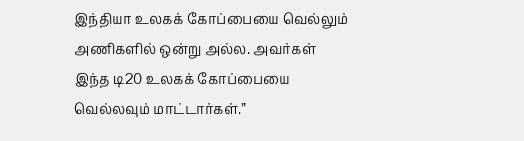இந்தியா உலகக் கோப்பையை வெல்லும் அணிகளில் ஒன்று அல்ல. அவர்கள் இந்த டி20 உலகக் கோப்பையை வெல்லவும் மாட்டார்கள்.”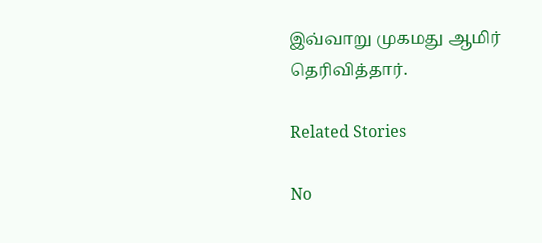இவ்வாறு முகமது ஆமிர் தெரிவித்தார்.

Related Stories

No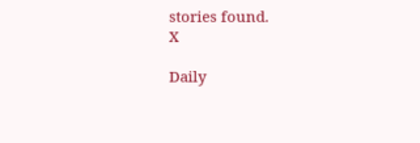stories found.
X

Daily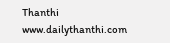Thanthi
www.dailythanthi.com